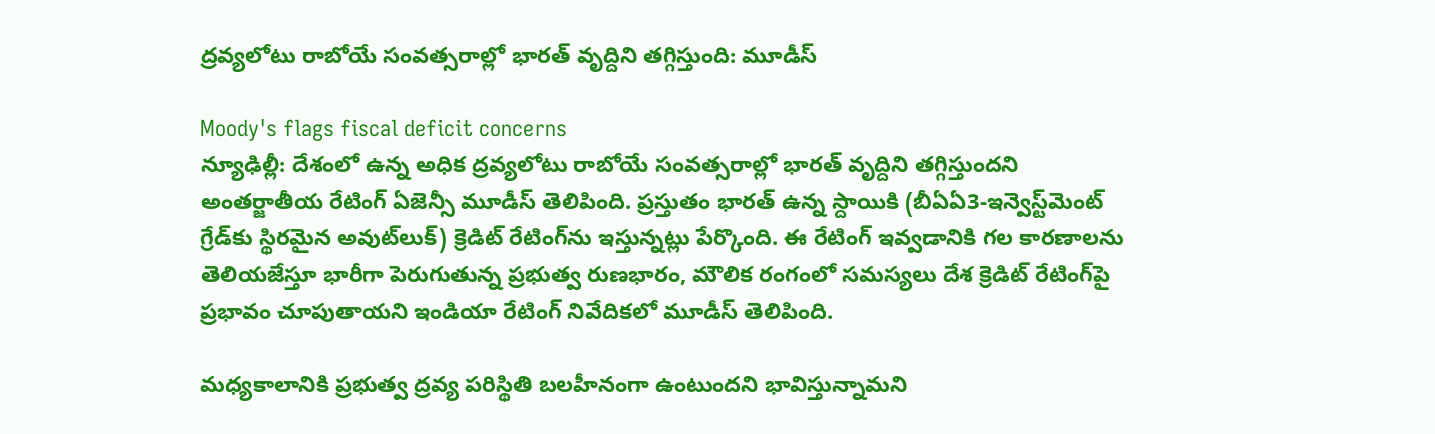ద్రవ్యలోటు రాబోయే సంవత్సరాల్లో భారత్ వృద్దిని తగ్గిస్తుంది: మూడీస్

Moody's flags fiscal deficit concerns
న్యూఢిల్లీ: దేశంలో ఉన్న అధిక ద్రవ్యలోటు రాబోయే సంవత్సరాల్లో భారత్ వృద్దిని తగ్గిస్తుందని అంతర్జాతీయ రేటింగ్ ఏజెన్సీ మూడీస్ తెలిపింది. ప్రస్తుతం భారత్ ఉన్న స్దాయికి (బీఏఏ3-ఇన్వెస్ట్‌మెంట్ గ్రేడ్‌కు స్థిరమైన అవుట్‌లుక్) క్రెడిట్ రేటింగ్‌ను ఇస్తున్నట్లు పేర్కొంది. ఈ రేటింగ్ ఇవ్వడానికి గల కారణాలను తెలియజేస్తూ భారీగా పెరుగుతున్న ప్రభుత్వ రుణభారం, మౌలిక రంగంలో సమస్యలు దేశ క్రెడిట్ రేటింగ్‌పై ప్రభావం చూపుతాయని ఇండియా రేటింగ్ నివేదికలో మూడీస్ తెలిపింది.

మధ్యకాలానికి ప్రభుత్వ ద్రవ్య పరిస్థితి బలహీనంగా ఉంటుందని భావిస్తున్నామని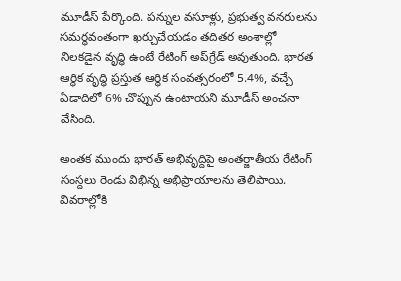మూడీస్ పేర్కొంది. పన్నుల వసూళ్లు, ప్రభుత్వ వనరులను సమర్థవంతంగా ఖర్చుచేయడం తదితర అంశాల్లో నిలకడైన వృద్ధి ఉంటే రేటింగ్ అప్‌గ్రేడ్ అవుతుంది. భారత ఆర్థిక వృద్ధి ప్రస్తుత ఆర్థిక సంవత్సరంలో 5.4%, వచ్చే ఏడాదిలో 6% చొప్పున ఉంటాయని మూడీస్ అంచనా వేసింది.

అంతక ముందు భారత్ అభివృద్దిపై అంతర్జాతీయ రేటింగ్ సంస్దలు రెండు విభిన్న అభిప్రాయాలను తెలిపాయి. వివరాల్లోకి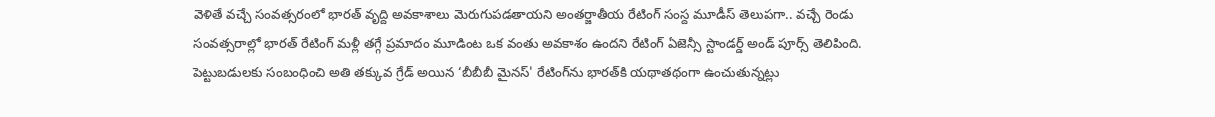వెళితే వచ్చే సంవత్సరంలో భారత్ వృద్ది అవకాశాలు మెరుగుపడతాయని అంతర్జాతీయ రేటింగ్ సంస్ద మూడీస్ తెలుపగా.. వచ్చే రెండు సంవత్సరాల్లో భారత్‌ రేటింగ్‌ మళ్లీ తగ్గే ప్రమాదం మూడింట ఒక వంతు అవకాశం ఉందని రేటింగ్‌ ఏజెన్సీ స్టాండర్డ్‌ అండ్‌ పూర్స్‌ తెలిపింది. పెట్టుబడులకు సంబంధించి అతి తక్కువ గ్రేడ్ అయిన ‘బీబీబీ మైనస్' రేటింగ్‌ను భారత్‌కి యథాతథంగా ఉంచుతున్నట్లు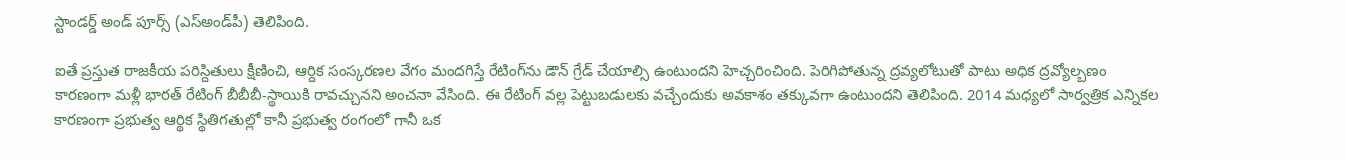స్టాండర్డ్‌ అండ్‌ పూర్స్‌ (ఎస్‌అండ్‌పీ) తెలిపింది.

ఐతే ప్రస్తుత రాజకీయ పరిస్దితులు క్షీణించి, ఆర్దిక సంస్కరణల వేగం మందగిస్తే రేటింగ్‌ను డౌన్ గ్రేడ్ చేయాల్సి ఉంటుందని హెచ్చరించింది. పెరిగిపోతున్న ద్రవ్యలోటుతో పాటు అధిక ద్రవ్యోల్బణం కారణంగా మళ్లీ భారత్‌ రేటింగ్‌ బీబీబీ-స్థాయికి రావచ్చునని అంచనా వేసింది. ఈ రేటింగ్‌ వల్ల పెట్టుబడులకు వచ్చేందుకు అవకాశం తక్కువగా ఉంటుందని తెలిపింది. 2014 మధ్యలో సార్వత్రిక ఎన్నికల కారణంగా ప్రభుత్వ ఆర్థిక స్థితిగతుల్లో కానీ ప్రభుత్వ రంగంలో గానీ ఒక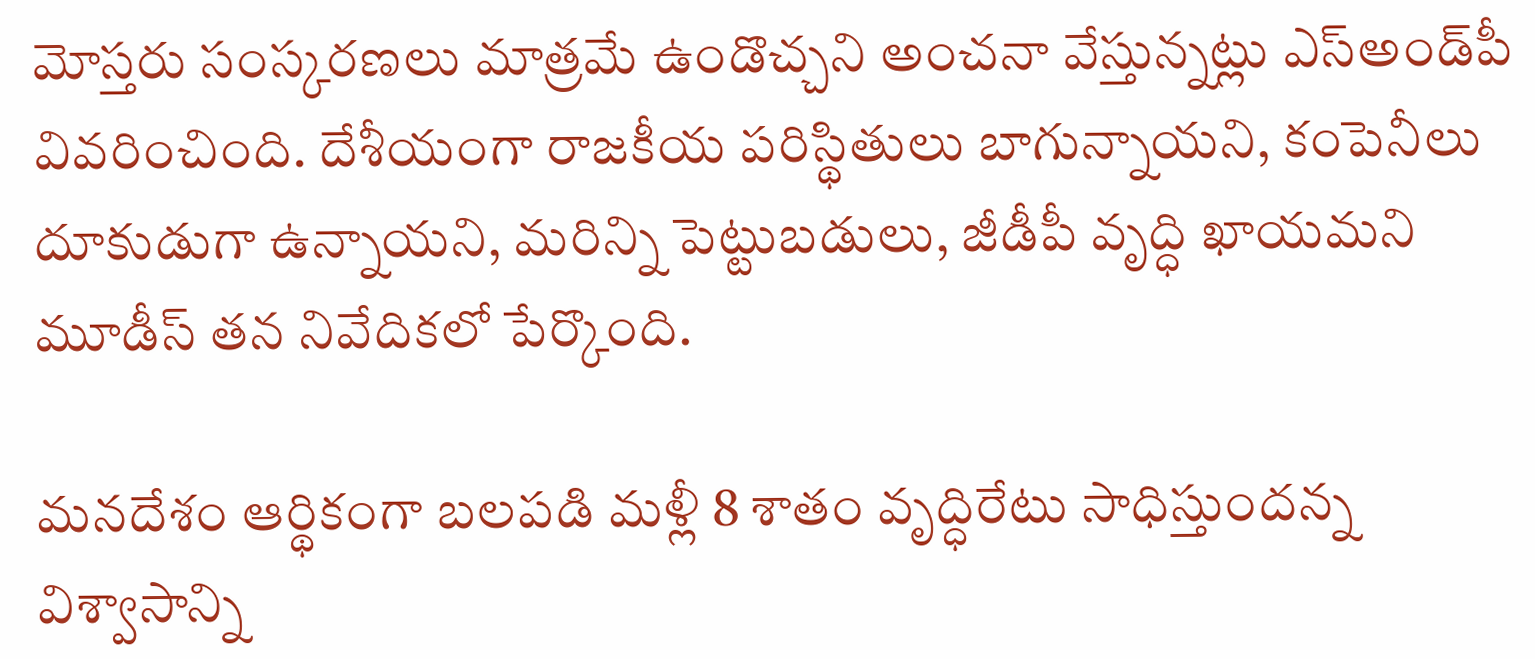మోస్తరు సంస్కరణలు మాత్రమే ఉండొచ్చని అంచనా వేస్తున్నట్లు ఎస్‌అండ్‌పీ వివరించింది. దేశీయంగా రాజకీయ పరిస్థితులు బాగున్నాయని, కంపెనీలు దూకుడుగా ఉన్నాయని, మరిన్ని పెట్టుబడులు, జీడీపీ వృద్ధి ఖాయమని మూడీస్ తన నివేదికలో పేర్కొంది.

మనదేశం ఆర్థికంగా బలపడి మళ్లీ 8 శాతం వృద్ధిరేటు సాధిస్తుందన్న విశ్వాసాన్ని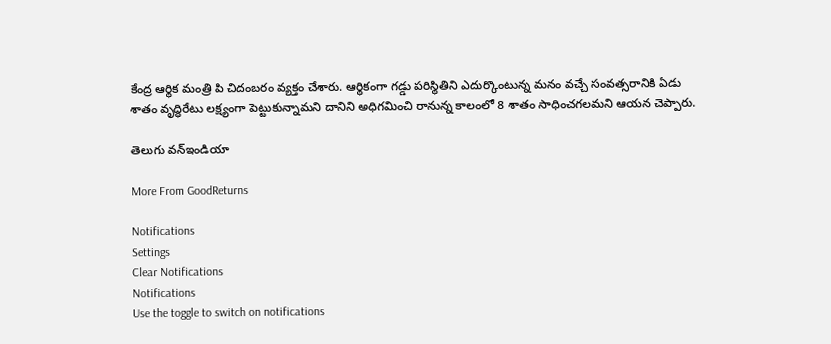కేంద్ర ఆర్థిక మంత్రి పి చిదంబరం వ్యక్తం చేశారు. ఆర్థికంగా గడ్డు పరిస్థితిని ఎదుర్కొంటున్న మనం వచ్చే సంవత్సరానికి ఏడు శాతం వృద్ధిరేటు లక్ష్యంగా పెట్టుకున్నామని దానిని అధిగమించి రానున్న కాలంలో 8 శాతం సాధించగలమని ఆయన చెప్పారు.

తెలుగు వన్ఇండియా

More From GoodReturns

Notifications
Settings
Clear Notifications
Notifications
Use the toggle to switch on notifications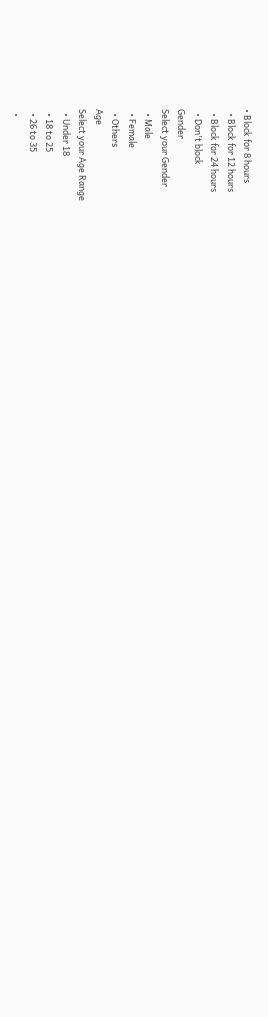• Block for 8 hours
  • Block for 12 hours
  • Block for 24 hours
  • Don't block
Gender
Select your Gender
  • Male
  • Female
  • Others
Age
Select your Age Range
  • Under 18
  • 18 to 25
  • 26 to 35
  •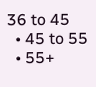36 to 45
  • 45 to 55
  • 55+